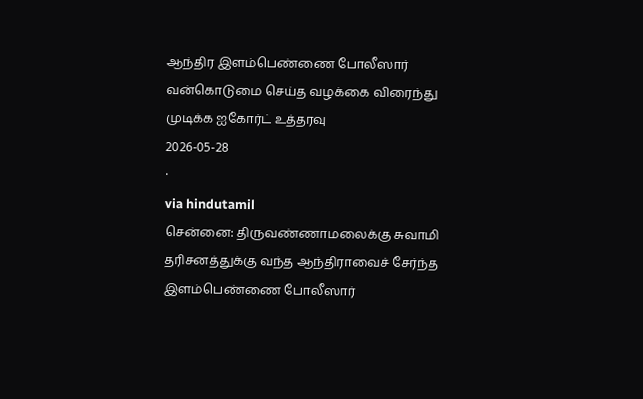ஆந்திர இளம்பெண்ணை போலீஸார் வன்கொடுமை செய்த வழக்கை விரைந்து முடிக்க ஐகோர்ட் உத்தரவு
2026-05-28
·
via hindutamil
சென்னை: திருவண்ணாமலைக்கு சுவாமி தரிசனத்துக்கு வந்த ஆந்திராவைச் சேர்ந்த இளம்பெண்ணை போலீஸார்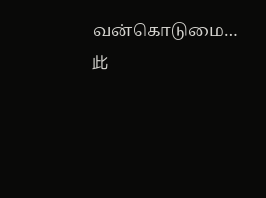வன்கொடுமை…
此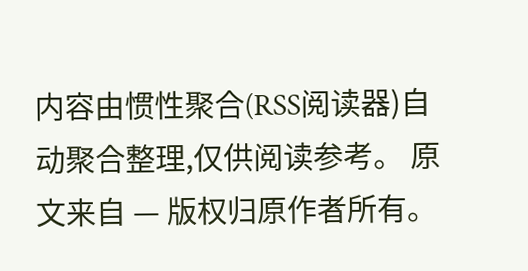内容由惯性聚合(RSS阅读器)自动聚合整理,仅供阅读参考。 原文来自 — 版权归原作者所有。